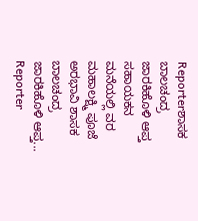Reporterಶಾಸಕ ಬಾಲಚಂದ್ರ ಜಾರಕಿಹೊಳಿ ಆಪ್ತ ಸಹಾಯಕನ ಮನೆಯಲ್ಲಿ ವರ ಮಹಾಲಕ್ಷ್ಮಿ ಪೂಜೆ ಅರಭಾವಿ ಶಾಸಕ ಬಾಲಚಂದ್ರ ಜಾರಕಿಹೊಳಿ ಆಪ್ತ...
Reporter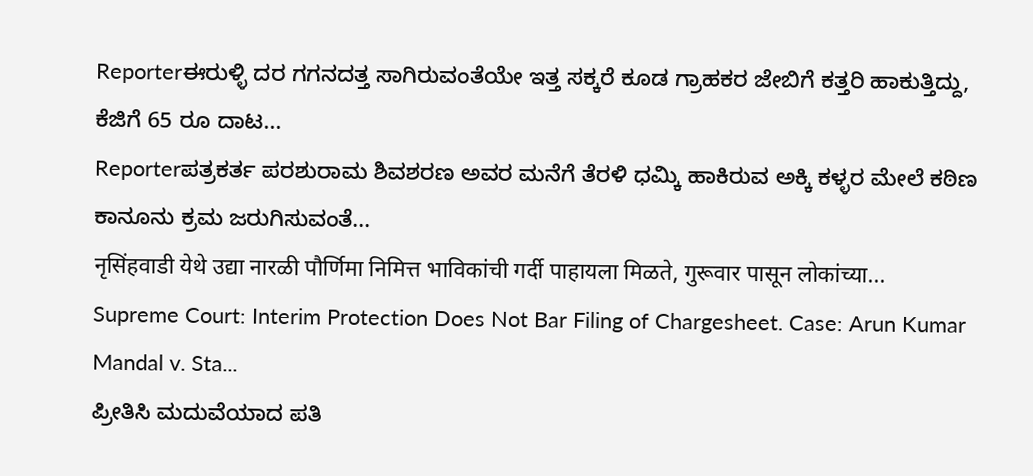Reporterಈರುಳ್ಳಿ ದರ ಗಗನದತ್ತ ಸಾಗಿರುವಂತೆಯೇ ಇತ್ತ ಸಕ್ಕರೆ ಕೂಡ ಗ್ರಾಹಕರ ಜೇಬಿಗೆ ಕತ್ತರಿ ಹಾಕುತ್ತಿದ್ದು, ಕೆಜಿಗೆ 65 ರೂ ದಾಟ...
Reporterಪತ್ರಕರ್ತ ಪರಶುರಾಮ ಶಿವಶರಣ ಅವರ ಮನೆಗೆ ತೆರಳಿ ಧಮ್ಕಿ ಹಾಕಿರುವ ಅಕ್ಕಿ ಕಳ್ಳರ ಮೇಲೆ ಕಠಿಣ ಕಾನೂನು ಕ್ರಮ ಜರುಗಿಸುವಂತೆ...
नृसिंहवाडी येथे उद्या नारळी पौर्णिमा निमित्त भाविकांची गर्दी पाहायला मिळते, गुरूवार पासून लोकांच्या...
Supreme Court: Interim Protection Does Not Bar Filing of Chargesheet. Case: Arun Kumar Mandal v. Sta...
ಪ್ರೀತಿಸಿ ಮದುವೆಯಾದ ಪತಿ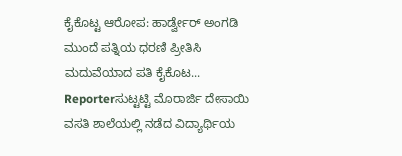ಕೈಕೊಟ್ಟ ಆರೋಪ: ಹಾರ್ಡ್ವೇರ್ ಅಂಗಡಿ ಮುಂದೆ ಪತ್ನಿಯ ಧರಣಿ ಪ್ರೀತಿಸಿ ಮದುವೆಯಾದ ಪತಿ ಕೈಕೊಟ...
Reporterಸುಟ್ಟಟ್ಟಿ ಮೊರಾರ್ಜಿ ದೇಸಾಯಿ ವಸತಿ ಶಾಲೆಯಲ್ಲಿ ನಡೆದ ವಿದ್ಯಾರ್ಥಿಯ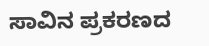ಸಾವಿನ ಪ್ರಕರಣದ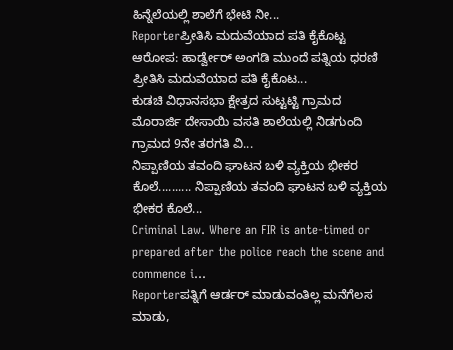ಹಿನ್ನೆಲೆಯಲ್ಲಿ ಶಾಲೆಗೆ ಭೇಟಿ ನೀ...
Reporterಪ್ರೀತಿಸಿ ಮದುವೆಯಾದ ಪತಿ ಕೈಕೊಟ್ಟ ಆರೋಪ: ಹಾರ್ಡ್ವೇರ್ ಅಂಗಡಿ ಮುಂದೆ ಪತ್ನಿಯ ಧರಣಿ ಪ್ರೀತಿಸಿ ಮದುವೆಯಾದ ಪತಿ ಕೈಕೊಟ...
ಕುಡಚಿ ವಿಧಾನಸಭಾ ಕ್ಷೇತ್ರದ ಸುಟ್ಟಟ್ಟಿ ಗ್ರಾಮದ ಮೊರಾರ್ಜಿ ದೇಸಾಯಿ ವಸತಿ ಶಾಲೆಯಲ್ಲಿ ನಿಡಗುಂದಿ ಗ್ರಾಮದ 9ನೇ ತರಗತಿ ವಿ...
ನಿಪ್ಪಾಣಿಯ ತವಂದಿ ಘಾಟನ ಬಳಿ ವ್ಯಕ್ತಿಯ ಭೀಕರ ಕೊಲೆ.......... ನಿಪ್ಪಾಣಿಯ ತವಂದಿ ಘಾಟನ ಬಳಿ ವ್ಯಕ್ತಿಯ ಭೀಕರ ಕೊಲೆ...
Criminal Law. Where an FIR is ante-timed or prepared after the police reach the scene and commence i...
Reporterಪತ್ನಿಗೆ ಆರ್ಡರ್ ಮಾಡುವಂತಿಲ್ಲ ಮನೆಗೆಲಸ ಮಾಡು,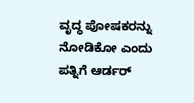ವೃದ್ಧ ಪೋಷಕರನ್ನು ನೋಡಿಕೋ ಎಂದು ಪತ್ನಿಗೆ ಆರ್ಡರ್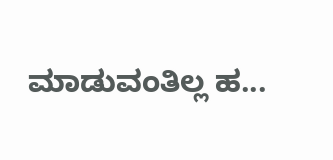ಮಾಡುವಂತಿಲ್ಲ ಹ...